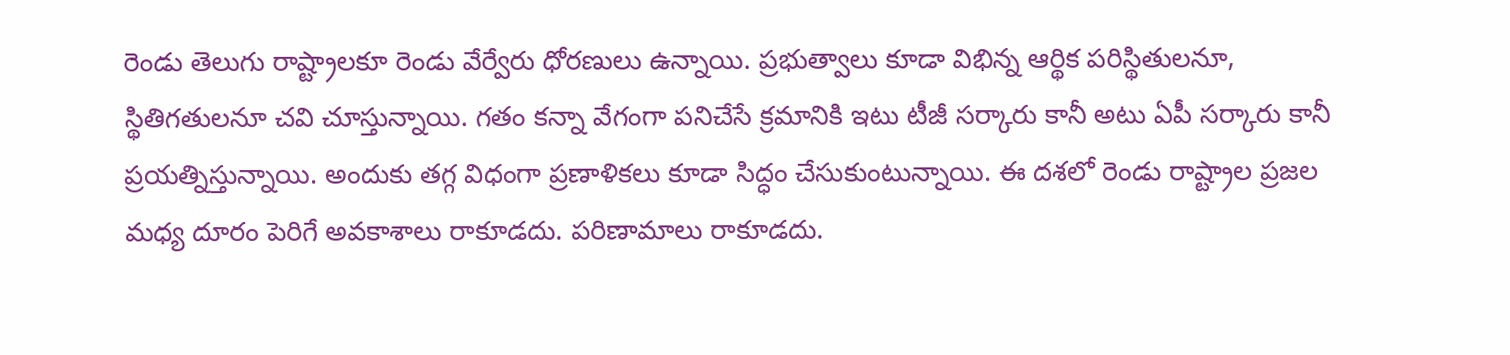రెండు తెలుగు రాష్ట్రాలకూ రెండు వేర్వేరు ధోరణులు ఉన్నాయి. ప్రభుత్వాలు కూడా విభిన్న ఆర్థిక పరిస్థితులనూ, స్థితిగతులనూ చవి చూస్తున్నాయి. గతం కన్నా వేగంగా పనిచేసే క్రమానికి ఇటు టీజీ సర్కారు కానీ అటు ఏపీ సర్కారు కానీ ప్రయత్నిస్తున్నాయి. అందుకు తగ్గ విధంగా ప్రణాళికలు కూడా సిద్ధం చేసుకుంటున్నాయి. ఈ దశలో రెండు రాష్ట్రాల ప్రజల మధ్య దూరం పెరిగే అవకాశాలు రాకూడదు. పరిణామాలు రాకూడదు.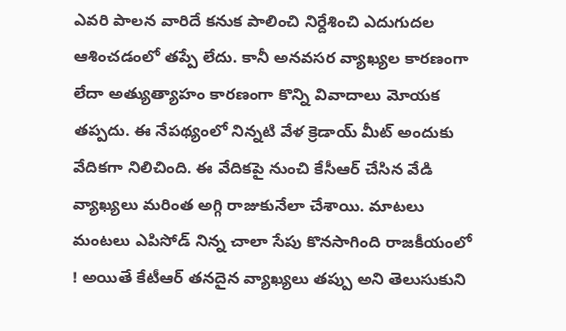ఎవరి పాలన వారిదే కనుక పాలించి నిర్దేశించి ఎదుగుదల ఆశించడంలో తప్పే లేదు. కానీ అనవసర వ్యాఖ్యల కారణంగా లేదా అత్యుత్యాహం కారణంగా కొన్ని వివాదాలు మోయక తప్పదు. ఈ నేపథ్యంలో నిన్నటి వేళ క్రెడాయ్ మీట్ అందుకు వేదికగా నిలిచింది. ఈ వేదికపై నుంచి కేసీఆర్ చేసిన వేడి వ్యాఖ్యలు మరింత అగ్గి రాజుకునేలా చేశాయి. మాటలు మంటలు ఎపిసోడ్ నిన్న చాలా సేపు కొనసాగింది రాజకీయంలో ! అయితే కేటీఆర్ తనదైన వ్యాఖ్యలు తప్పు అని తెలుసుకుని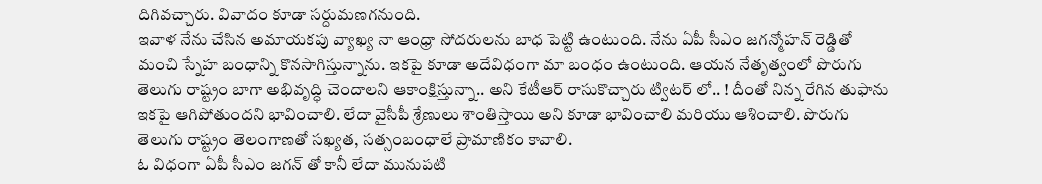దిగివచ్చారు. వివాదం కూడా సర్దుమణగనుంది.
ఇవాళ నేను చేసిన అమాయకపు వ్యాఖ్య నా ఆంధ్రా సోదరులను బాధ పెట్టి ఉంటుంది. నేను ఏపీ సీఎం జగన్మోహన్ రెడ్డితో మంచి స్నేహ బంధాన్ని కొనసాగిస్తున్నాను. ఇకపై కూడా అదేవిధంగా మా బంధం ఉంటుంది. ఆయన నేతృత్వంలో పొరుగు తెలుగు రాష్ట్రం బాగా అభివృద్ధి చెందాలని ఆకాంక్షిస్తున్నా.. అని కేటీఆర్ రాసుకొచ్చారు ట్విటర్ లో.. ! దీంతో నిన్న రేగిన తుఫాను ఇకపై ఆగిపోతుందని భావించాలి. లేదా వైసీపీ శ్రేణులు శాంతిస్తాయి అని కూడా భావించాలి మరియు ఆశించాలి. పొరుగు తెలుగు రాష్ట్రం తెలంగాణతో సఖ్యత, సత్సంబంధాలే ప్రామాణికం కావాలి.
ఓ విధంగా ఏపీ సీఎం జగన్ తో కానీ లేదా మునుపటి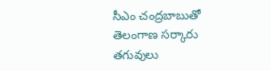సీఎం చంద్రబాబుతో తెలంగాణ సర్కారు తగువులు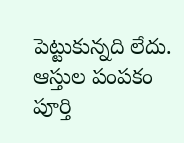పెట్టుకున్నది లేదు. ఆస్తుల పంపకం పూర్తి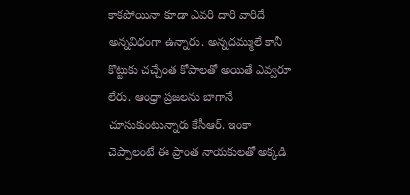కాకపోయినా కూడా ఎవరి దారి వారిదే అన్నవిధంగా ఉన్నారు. అన్నదమ్ములే కానీ కొట్టుకు చచ్చేంత కోపాలతో అయితే ఎవ్వరూ లేరు. ఆంధ్రా ప్రజలను బాగానే చూసుకుంటున్నారు కేసీఆర్. ఇంకా చెప్పాలంటే ఈ ప్రాంత నాయకులతో అక్కడి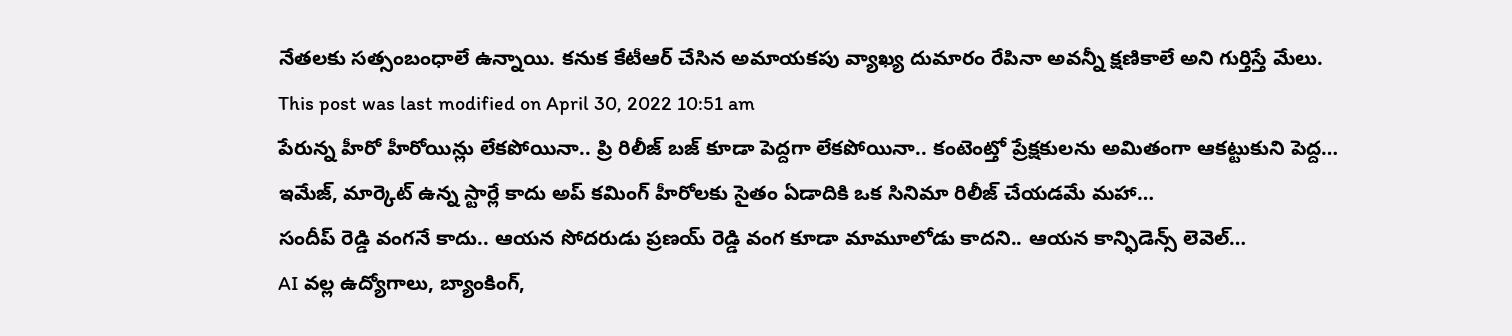నేతలకు సత్సంబంధాలే ఉన్నాయి. కనుక కేటీఆర్ చేసిన అమాయకపు వ్యాఖ్య దుమారం రేపినా అవన్నీ క్షణికాలే అని గుర్తిస్తే మేలు.
This post was last modified on April 30, 2022 10:51 am
పేరున్న హీరో హీరోయిన్లు లేకపోయినా.. ప్రి రిలీజ్ బజ్ కూడా పెద్దగా లేకపోయినా.. కంటెంట్తో ప్రేక్షకులను అమితంగా ఆకట్టుకుని పెద్ద…
ఇమేజ్, మార్కెట్ ఉన్న స్టార్లే కాదు అప్ కమింగ్ హీరోలకు సైతం ఏడాదికి ఒక సినిమా రిలీజ్ చేయడమే మహా…
సందీప్ రెడ్డి వంగనే కాదు.. ఆయన సోదరుడు ప్రణయ్ రెడ్డి వంగ కూడా మామూలోడు కాదని.. ఆయన కాన్ఫిడెన్స్ లెవెల్…
AI వల్ల ఉద్యోగాలు, బ్యాంకింగ్,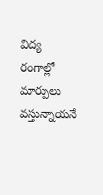విద్య రంగాల్లో మార్పులు వస్తున్నాయనే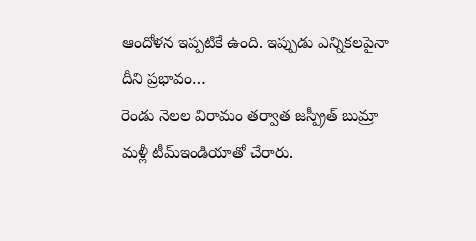ఆందోళన ఇప్పటికే ఉంది. ఇప్పుడు ఎన్నికలపైనా దీని ప్రభావం…
రెండు నెలల విరామం తర్వాత జస్ప్రీత్ బుమ్రా మళ్లీ టీమ్ఇండియాతో చేరారు.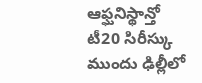ఆఫ్ఘనిస్థాన్తో టీ20 సిరీస్కు ముందు ఢిల్లీలో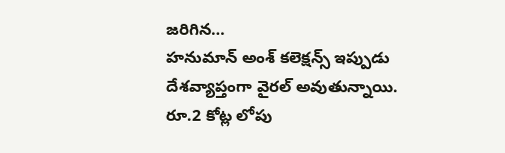జరిగిన…
హనుమాన్ అంశ్ కలెక్షన్స్ ఇప్పుడు దేశవ్యాప్తంగా వైరల్ అవుతున్నాయి. రూ.2 కోట్ల లోపు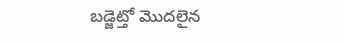బడ్జెట్తో మొదలైన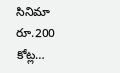సినిమా రూ.200 కోట్ల…